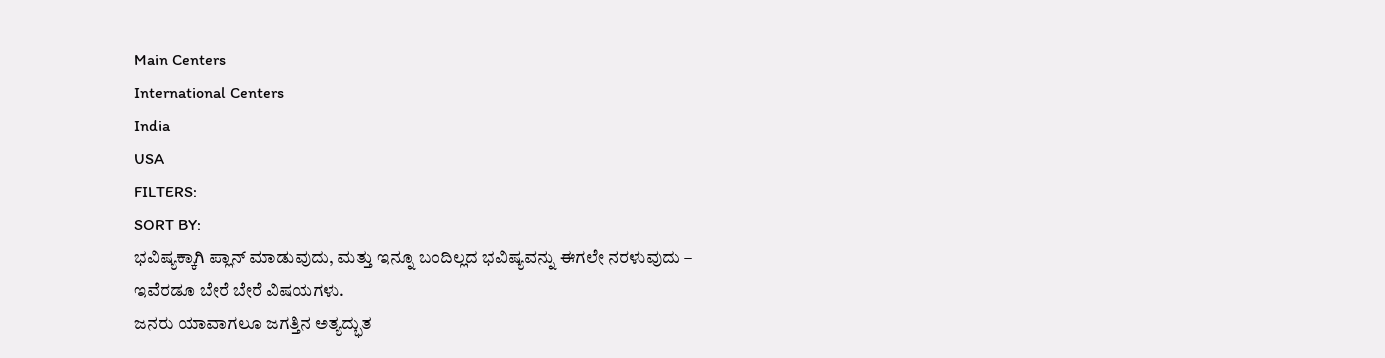Main Centers
International Centers
India
USA
FILTERS:
SORT BY:
ಭವಿಷ್ಯಕ್ಕಾಗಿ ಪ್ಲಾನ್ ಮಾಡುವುದು, ಮತ್ತು ಇನ್ನೂ ಬಂದಿಲ್ಲದ ಭವಿಷ್ಯವನ್ನು ಈಗಲೇ ನರಳುವುದು – ಇವೆರಡೂ ಬೇರೆ ಬೇರೆ ವಿಷಯಗಳು.
ಜನರು ಯಾವಾಗಲೂ ಜಗತ್ತಿನ ಅತ್ಯದ್ಭುತ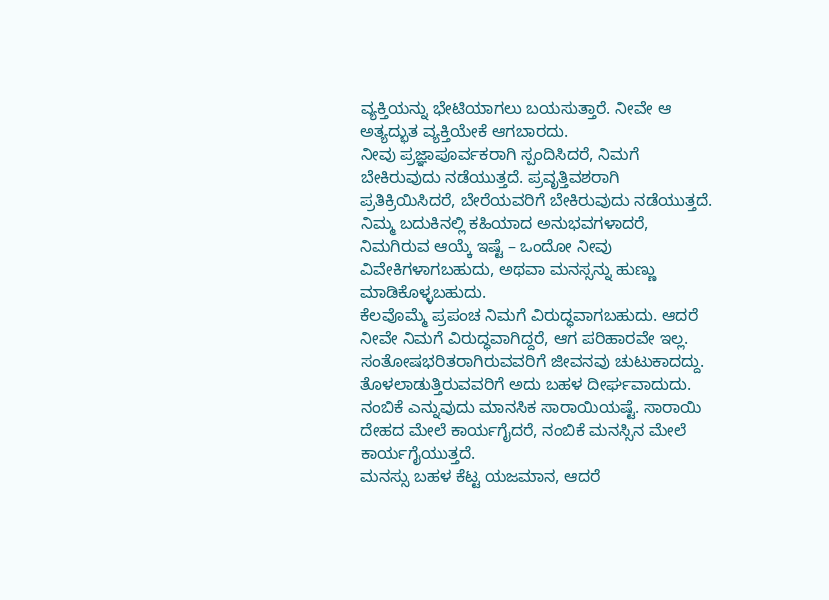ವ್ಯಕ್ತಿಯನ್ನು ಭೇಟಿಯಾಗಲು ಬಯಸುತ್ತಾರೆ. ನೀವೇ ಆ ಅತ್ಯದ್ಭುತ ವ್ಯಕ್ತಿಯೇಕೆ ಆಗಬಾರದು.
ನೀವು ಪ್ರಜ್ಞಾಪೂರ್ವಕರಾಗಿ ಸ್ಪಂದಿಸಿದರೆ, ನಿಮಗೆ ಬೇಕಿರುವುದು ನಡೆಯುತ್ತದೆ. ಪ್ರವೃತ್ತಿವಶರಾಗಿ ಪ್ರತಿಕ್ರಿಯಿಸಿದರೆ, ಬೇರೆಯವರಿಗೆ ಬೇಕಿರುವುದು ನಡೆಯುತ್ತದೆ.
ನಿಮ್ಮ ಬದುಕಿನಲ್ಲಿ ಕಹಿಯಾದ ಅನುಭವಗಳಾದರೆ, ನಿಮಗಿರುವ ಆಯ್ಕೆ ಇಷ್ಟೆ – ಒಂದೋ ನೀವು ವಿವೇಕಿಗಳಾಗಬಹುದು, ಅಥವಾ ಮನಸ್ಸನ್ನು ಹುಣ್ಣು ಮಾಡಿಕೊಳ್ಳಬಹುದು.
ಕೆಲವೊಮ್ಮೆ ಪ್ರಪಂಚ ನಿಮಗೆ ವಿರುದ್ಧವಾಗಬಹುದು. ಆದರೆ ನೀವೇ ನಿಮಗೆ ವಿರುದ್ಧವಾಗಿದ್ದರೆ, ಆಗ ಪರಿಹಾರವೇ ಇಲ್ಲ.
ಸಂತೋಷಭರಿತರಾಗಿರುವವರಿಗೆ ಜೀವನವು ಚುಟುಕಾದದ್ದು. ತೊಳಲಾಡುತ್ತಿರುವವರಿಗೆ ಅದು ಬಹಳ ದೀರ್ಘವಾದುದು.
ನಂಬಿಕೆ ಎನ್ನುವುದು ಮಾನಸಿಕ ಸಾರಾಯಿಯಷ್ಟೆ. ಸಾರಾಯಿ ದೇಹದ ಮೇಲೆ ಕಾರ್ಯಗೈದರೆ, ನಂಬಿಕೆ ಮನಸ್ಸಿನ ಮೇಲೆ ಕಾರ್ಯಗೈಯುತ್ತದೆ.
ಮನಸ್ಸು ಬಹಳ ಕೆಟ್ಟ ಯಜಮಾನ, ಆದರೆ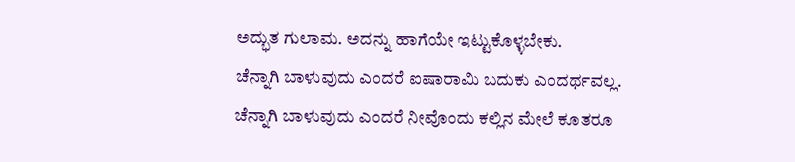ಅದ್ಭುತ ಗುಲಾಮ. ಅದನ್ನು ಹಾಗೆಯೇ ಇಟ್ಟುಕೊಳ್ಳಬೇಕು.
ಚೆನ್ನಾಗಿ ಬಾಳುವುದು ಎಂದರೆ ಐಷಾರಾಮಿ ಬದುಕು ಎಂದರ್ಥವಲ್ಲ. ಚೆನ್ನಾಗಿ ಬಾಳುವುದು ಎಂದರೆ ನೀವೊಂದು ಕಲ್ಲಿನ ಮೇಲೆ ಕೂತರೂ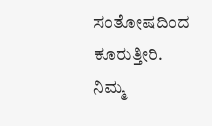ಸಂತೋಷದಿಂದ ಕೂರುತ್ತೀರಿ.
ನಿಮ್ಮ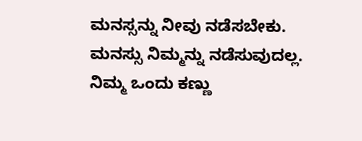ಮನಸ್ಸನ್ನು ನೀವು ನಡೆಸಬೇಕು. ಮನಸ್ಸು ನಿಮ್ಮನ್ನು ನಡೆಸುವುದಲ್ಲ.
ನಿಮ್ಮ ಒಂದು ಕಣ್ಣು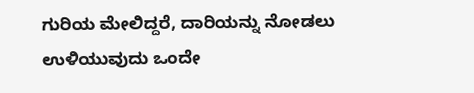ಗುರಿಯ ಮೇಲಿದ್ದರೆ, ದಾರಿಯನ್ನು ನೋಡಲು ಉಳಿಯುವುದು ಒಂದೇ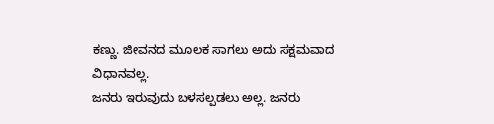ಕಣ್ಣು. ಜೀವನದ ಮೂಲಕ ಸಾಗಲು ಅದು ಸಕ್ಷಮವಾದ ವಿಧಾನವಲ್ಲ.
ಜನರು ಇರುವುದು ಬಳಸಲ್ಪಡಲು ಅಲ್ಲ. ಜನರು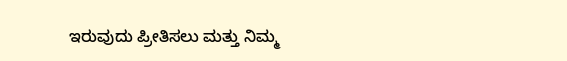ಇರುವುದು ಪ್ರೀತಿಸಲು ಮತ್ತು ನಿಮ್ಮ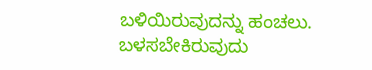ಬಳಿಯಿರುವುದನ್ನು ಹಂಚಲು. ಬಳಸಬೇಕಿರುವುದು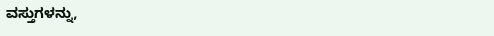ವಸ್ತುಗಳನ್ನು,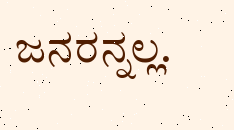ಜನರನ್ನಲ್ಲ.